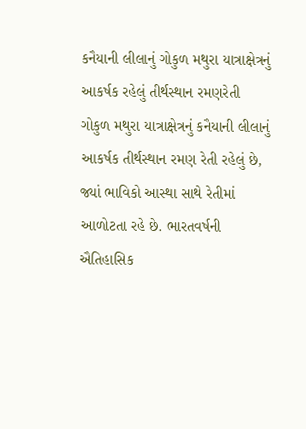કનૈયાની લીલાનું ગોકુળ મથુરા યાત્રાક્ષેત્રનું આકર્ષક રહેલું તીર્થસ્થાન રમણરેતી
ગોકુળ મથુરા યાત્રાક્ષેત્રનું કનૈયાની લીલાનું આકર્ષક તીર્થસ્થાન રમણ રેતી રહેલું છે, જ્યાં ભાવિકો આસ્થા સાથે રેતીમાં આળોટતા રહે છે. ભારતવર્ષની ઐતિહાસિક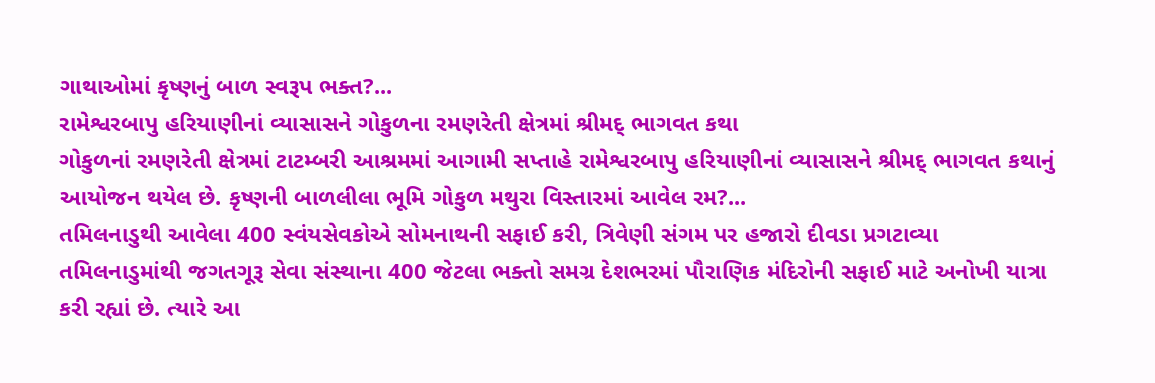ગાથાઓમાં કૃષ્ણનું બાળ સ્વરૂપ ભક્ત?...
રામેશ્વરબાપુ હરિયાણીનાં વ્યાસાસને ગોકુળના રમણરેતી ક્ષેત્રમાં શ્રીમદ્ ભાગવત કથા
ગોકુળનાં રમણરેતી ક્ષેત્રમાં ટાટમ્બરી આશ્રમમાં આગામી સપ્તાહે રામેશ્વરબાપુ હરિયાણીનાં વ્યાસાસને શ્રીમદ્ ભાગવત કથાનું આયોજન થયેલ છે. કૃષ્ણની બાળલીલા ભૂમિ ગોકુળ મથુરા વિસ્તારમાં આવેલ રમ?...
તમિલનાડુથી આવેલા 400 સ્વંયસેવકોએ સોમનાથની સફાઈ કરી, ત્રિવેણી સંગમ પર હજારો દીવડા પ્રગટાવ્યા
તમિલનાડુમાંથી જગતગૂરૂ સેવા સંસ્થાના 400 જેટલા ભક્તો સમગ્ર દેશભરમાં પૌરાણિક મંદિરોની સફાઈ માટે અનોખી યાત્રા કરી રહ્યાં છે. ત્યારે આ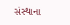સંસ્થાના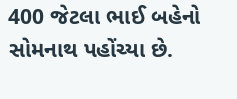400 જેટલા ભાઈ બહેનો સોમનાથ પહોંચ્યા છે.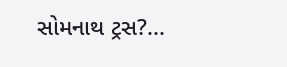સોમનાથ ટ્રસ?...